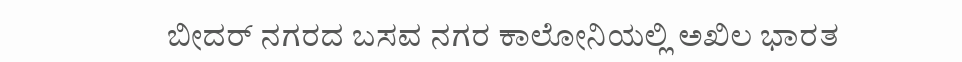ಬೀದರ್ ನಗರದ ಬಸವ ನಗರ ಕಾಲೋನಿಯಲ್ಲಿ ಅಖಿಲ ಭಾರತ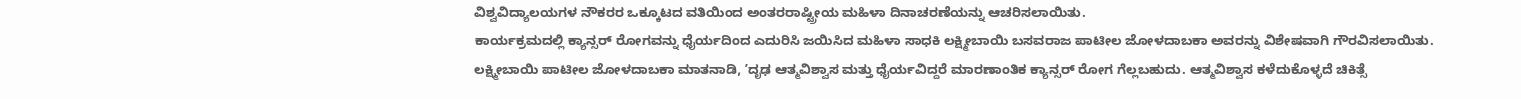ವಿಶ್ವವಿದ್ಯಾಲಯಗಳ ನೌಕರರ ಒಕ್ಕೂಟದ ವತಿಯಿಂದ ಅಂತರರಾಷ್ಟ್ರೀಯ ಮಹಿಳಾ ದಿನಾಚರಣೆಯನ್ನು ಆಚರಿಸಲಾಯಿತು.
ಕಾರ್ಯಕ್ರಮದಲ್ಲಿ ಕ್ಯಾನ್ಸರ್ ರೋಗವನ್ನು ಧೈರ್ಯದಿಂದ ಎದುರಿಸಿ ಜಯಿಸಿದ ಮಹಿಳಾ ಸಾಧಕಿ ಲಕ್ಷ್ಮೀಬಾಯಿ ಬಸವರಾಜ ಪಾಟೀಲ ಜೋಳದಾಬಕಾ ಅವರನ್ನು ವಿಶೇಷವಾಗಿ ಗೌರವಿಸಲಾಯಿತು.
ಲಕ್ಷ್ಮೀಬಾಯಿ ಪಾಟೀಲ ಜೋಳದಾಬಕಾ ಮಾತನಾಡಿ, ʼದೃಢ ಆತ್ಮವಿಶ್ವಾಸ ಮತ್ತು ಧೈರ್ಯವಿದ್ದರೆ ಮಾರಣಾಂತಿಕ ಕ್ಯಾನ್ಸರ್ ರೋಗ ಗೆಲ್ಲಬಹುದು. ಆತ್ಮವಿಶ್ವಾಸ ಕಳೆದುಕೊಳ್ಳದೆ ಚಿಕಿತ್ಸೆ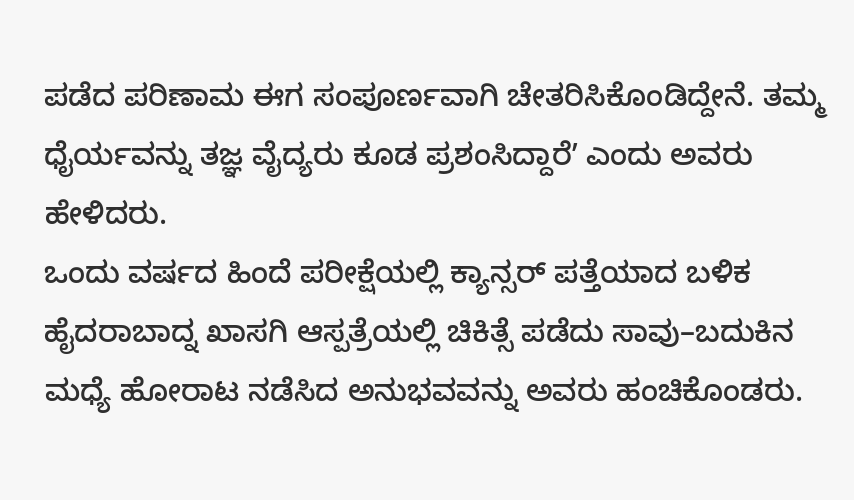ಪಡೆದ ಪರಿಣಾಮ ಈಗ ಸಂಪೂರ್ಣವಾಗಿ ಚೇತರಿಸಿಕೊಂಡಿದ್ದೇನೆ. ತಮ್ಮ ಧೈರ್ಯವನ್ನು ತಜ್ಞ ವೈದ್ಯರು ಕೂಡ ಪ್ರಶಂಸಿದ್ದಾರೆʼ ಎಂದು ಅವರು ಹೇಳಿದರು.
ಒಂದು ವರ್ಷದ ಹಿಂದೆ ಪರೀಕ್ಷೆಯಲ್ಲಿ ಕ್ಯಾನ್ಸರ್ ಪತ್ತೆಯಾದ ಬಳಿಕ ಹೈದರಾಬಾದ್ನ ಖಾಸಗಿ ಆಸ್ಪತ್ರೆಯಲ್ಲಿ ಚಿಕಿತ್ಸೆ ಪಡೆದು ಸಾವು–ಬದುಕಿನ ಮಧ್ಯೆ ಹೋರಾಟ ನಡೆಸಿದ ಅನುಭವವನ್ನು ಅವರು ಹಂಚಿಕೊಂಡರು.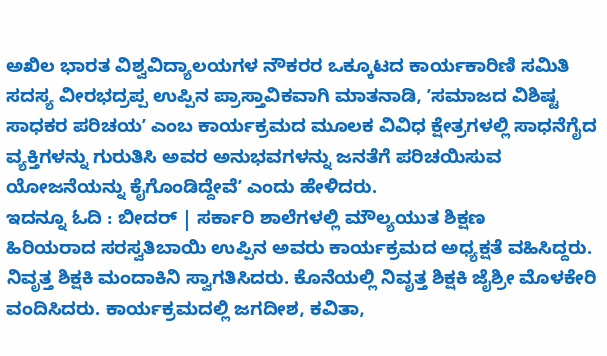ಅಖಿಲ ಭಾರತ ವಿಶ್ವವಿದ್ಯಾಲಯಗಳ ನೌಕರರ ಒಕ್ಕೂಟದ ಕಾರ್ಯಕಾರಿಣಿ ಸಮಿತಿ ಸದಸ್ಯ ವೀರಭದ್ರಪ್ಪ ಉಪ್ಪಿನ ಪ್ರಾಸ್ತಾವಿಕವಾಗಿ ಮಾತನಾಡಿ, ʼಸಮಾಜದ ವಿಶಿಷ್ಟ ಸಾಧಕರ ಪರಿಚಯʼ ಎಂಬ ಕಾರ್ಯಕ್ರಮದ ಮೂಲಕ ವಿವಿಧ ಕ್ಷೇತ್ರಗಳಲ್ಲಿ ಸಾಧನೆಗೈದ ವ್ಯಕ್ತಿಗಳನ್ನು ಗುರುತಿಸಿ ಅವರ ಅನುಭವಗಳನ್ನು ಜನತೆಗೆ ಪರಿಚಯಿಸುವ ಯೋಜನೆಯನ್ನು ಕೈಗೊಂಡಿದ್ದೇವೆʼ ಎಂದು ಹೇಳಿದರು.
ಇದನ್ನೂ ಓದಿ : ಬೀದರ್ | ಸರ್ಕಾರಿ ಶಾಲೆಗಳಲ್ಲಿ ಮೌಲ್ಯಯುತ ಶಿಕ್ಷಣ
ಹಿರಿಯರಾದ ಸರಸ್ವತಿಬಾಯಿ ಉಪ್ಪಿನ ಅವರು ಕಾರ್ಯಕ್ರಮದ ಅಧ್ಯಕ್ಷತೆ ವಹಿಸಿದ್ದರು. ನಿವೃತ್ತ ಶಿಕ್ಷಕಿ ಮಂದಾಕಿನಿ ಸ್ವಾಗತಿಸಿದರು. ಕೊನೆಯಲ್ಲಿ ನಿವೃತ್ತ ಶಿಕ್ಷಕಿ ಜೈಶ್ರೀ ಮೊಳಕೇರಿ ವಂದಿಸಿದರು. ಕಾರ್ಯಕ್ರಮದಲ್ಲಿ ಜಗದೀಶ, ಕವಿತಾ,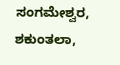ಸಂಗಮೇಶ್ವರ, ಶಕುಂತಲಾ,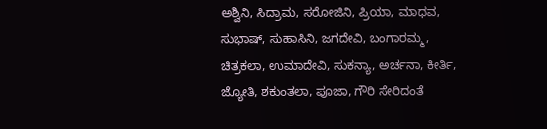ಅಶ್ವಿನಿ, ಸಿದ್ರಾಮ, ಸರೋಜಿನಿ, ಪ್ರಿಯಾ, ಮಾಧವ, ಸುಭಾಷ್, ಸುಹಾಸಿನಿ, ಜಗದೇವಿ, ಬಂಗಾರಮ್ಮ, ಚಿತ್ರಕಲಾ, ಉಮಾದೇವಿ, ಸುಕನ್ಯಾ, ಅರ್ಚನಾ, ಕೀರ್ತಿ, ಜ್ಯೋತಿ, ಶಕುಂತಲಾ, ಪೂಜಾ, ಗೌರಿ ಸೇರಿದಂತೆ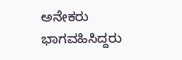ಅನೇಕರು ಭಾಗವಹಿಸಿದ್ದರು